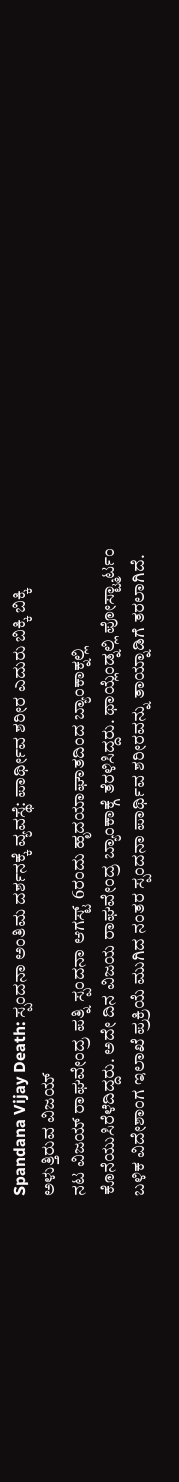Spandana Vijay Death: ಸ್ಪಂದನಾ ಅಂತಿಮ ದರ್ಶನಕ್ಕೆ ವ್ಯವಸ್ಥೆ: ಪಾರ್ಥೀವ ಶರೀರ ಎದುರು ಬಿಕ್ಕಿ ಬಿಕ್ಕಿ ಅಳುತ್ತಿರುವ ವಿಜಯ್
ನಟ ವಿಜಯ್ ರಾಘವೇಂದ್ರ ಪತ್ನಿ ಸ್ಪಂದನಾ ಆಗಸ್ಟ್ 6ರಂದು ಹೃದಯಾಘಾತದಿಂದ ಬ್ಯಾಂಕಾಕ್ನಲ್ಲಿ ಕೊನೆಯುಸಿರೆಳೆದಿದ್ದರು. ಅದೇ ದಿನ ವಿಜಯ ರಾಘವೇಂದ್ರ ಬ್ಯಾಂಕಾಕ್ಗೆ ತೆರಳಿಸಿದ್ದರು. ಥಾಯ್ಲೆಂಡ್ನಲ್ಲಿ ಪೋಸ್ಟ್ಮಾರ್ಟಂ ಬಳಿಕ ವಿದೇಶಾಂಗ ಇಲಾಖೆ ಪ್ರಕ್ರಿಯೆ ಮುಗಿದ ನಂತರ ಸ್ಪಂದನಾ ಪಾರ್ಥಿವ ಶರೀರವನ್ನು ತಾಯ್ನಾಡಿಗೆ ತರಲಾಗಿದೆ.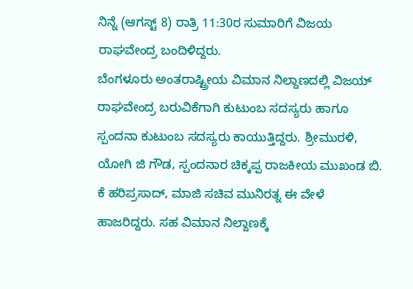ನಿನ್ನೆ (ಆಗಸ್ಟ್ 8) ರಾತ್ರಿ 11:30ರ ಸುಮಾರಿಗೆ ವಿಜಯ ರಾಘವೇಂದ್ರ ಬಂದಿಳಿದ್ದರು.
ಬೆಂಗಳೂರು ಅಂತರಾಷ್ಟ್ರೀಯ ವಿಮಾನ ನಿಲ್ದಾಣದಲ್ಲಿ ವಿಜಯ್ ರಾಘವೇಂದ್ರ ಬರುವಿಕೆಗಾಗಿ ಕುಟುಂಬ ಸದಸ್ಯರು ಹಾಗೂ ಸ್ಪಂದನಾ ಕುಟುಂಬ ಸದಸ್ಯರು ಕಾಯುತ್ತಿದ್ದರು. ಶ್ರೀಮುರಳಿ, ಯೋಗಿ ಜಿ ಗೌಡ, ಸ್ಪಂದನಾರ ಚಿಕ್ಕಪ್ಪ ರಾಜಕೀಯ ಮುಖಂಡ ಬಿ. ಕೆ ಹರಿಪ್ರಸಾದ್, ಮಾಜಿ ಸಚಿವ ಮುನಿರತ್ನ ಈ ವೇಳೆ ಹಾಜರಿದ್ದರು. ಸಹ ವಿಮಾನ ನಿಲ್ದಾಣಕ್ಕೆ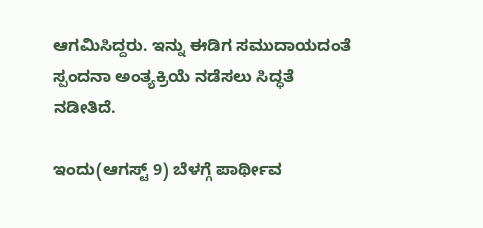ಆಗಮಿಸಿದ್ದರು. ಇನ್ನು ಈಡಿಗ ಸಮುದಾಯದಂತೆ ಸ್ಪಂದನಾ ಅಂತ್ಯಕ್ರಿಯೆ ನಡೆಸಲು ಸಿದ್ಧತೆ ನಡೀತಿದೆ.

ಇಂದು(ಆಗಸ್ಟ್ 9) ಬೆಳಗ್ಗೆ ಪಾರ್ಥೀವ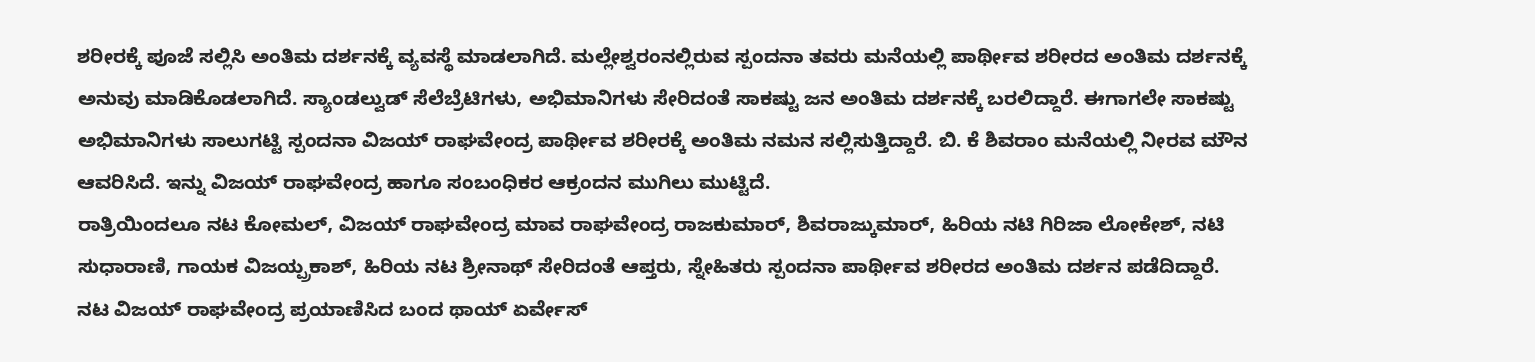ಶರೀರಕ್ಕೆ ಪೂಜೆ ಸಲ್ಲಿಸಿ ಅಂತಿಮ ದರ್ಶನಕ್ಕೆ ವ್ಯವಸ್ಥೆ ಮಾಡಲಾಗಿದೆ. ಮಲ್ಲೇಶ್ವರಂನಲ್ಲಿರುವ ಸ್ಪಂದನಾ ತವರು ಮನೆಯಲ್ಲಿ ಪಾರ್ಥೀವ ಶರೀರದ ಅಂತಿಮ ದರ್ಶನಕ್ಕೆ ಅನುವು ಮಾಡಿಕೊಡಲಾಗಿದೆ. ಸ್ಯಾಂಡಲ್ವುಡ್ ಸೆಲೆಬ್ರೆಟಿಗಳು, ಅಭಿಮಾನಿಗಳು ಸೇರಿದಂತೆ ಸಾಕಷ್ಟು ಜನ ಅಂತಿಮ ದರ್ಶನಕ್ಕೆ ಬರಲಿದ್ದಾರೆ. ಈಗಾಗಲೇ ಸಾಕಷ್ಟು ಅಭಿಮಾನಿಗಳು ಸಾಲುಗಟ್ಟಿ ಸ್ಪಂದನಾ ವಿಜಯ್ ರಾಘವೇಂದ್ರ ಪಾರ್ಥೀವ ಶರೀರಕ್ಕೆ ಅಂತಿಮ ನಮನ ಸಲ್ಲಿಸುತ್ತಿದ್ದಾರೆ. ಬಿ. ಕೆ ಶಿವರಾಂ ಮನೆಯಲ್ಲಿ ನೀರವ ಮೌನ ಆವರಿಸಿದೆ. ಇನ್ನು ವಿಜಯ್ ರಾಘವೇಂದ್ರ ಹಾಗೂ ಸಂಬಂಧಿಕರ ಆಕ್ರಂದನ ಮುಗಿಲು ಮುಟ್ಟಿದೆ.
ರಾತ್ರಿಯಿಂದಲೂ ನಟ ಕೋಮಲ್, ವಿಜಯ್ ರಾಘವೇಂದ್ರ ಮಾವ ರಾಘವೇಂದ್ರ ರಾಜಕುಮಾರ್, ಶಿವರಾಜ್ಕುಮಾರ್, ಹಿರಿಯ ನಟಿ ಗಿರಿಜಾ ಲೋಕೇಶ್, ನಟಿ ಸುಧಾರಾಣಿ, ಗಾಯಕ ವಿಜಯ್ಪ್ರಕಾಶ್, ಹಿರಿಯ ನಟ ಶ್ರೀನಾಥ್ ಸೇರಿದಂತೆ ಆಪ್ತರು, ಸ್ನೇಹಿತರು ಸ್ಪಂದನಾ ಪಾರ್ಥೀವ ಶರೀರದ ಅಂತಿಮ ದರ್ಶನ ಪಡೆದಿದ್ದಾರೆ.
ನಟ ವಿಜಯ್ ರಾಘವೇಂದ್ರ ಪ್ರಯಾಣಿಸಿದ ಬಂದ ಥಾಯ್ ಏರ್ವೇಸ್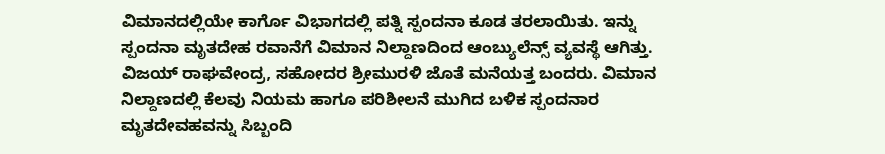ವಿಮಾನದಲ್ಲಿಯೇ ಕಾರ್ಗೊ ವಿಭಾಗದಲ್ಲಿ ಪತ್ನಿ ಸ್ಪಂದನಾ ಕೂಡ ತರಲಾಯಿತು. ಇನ್ನು ಸ್ಪಂದನಾ ಮೃತದೇಹ ರವಾನೆಗೆ ವಿಮಾನ ನಿಲ್ದಾಣದಿಂದ ಆಂಬ್ಯುಲೆನ್ಸ್ ವ್ಯವಸ್ಥೆ ಆಗಿತ್ತು. ವಿಜಯ್ ರಾಘವೇಂದ್ರ, ಸಹೋದರ ಶ್ರೀಮುರಳಿ ಜೊತೆ ಮನೆಯತ್ತ ಬಂದರು. ವಿಮಾನ ನಿಲ್ದಾಣದಲ್ಲಿ ಕೆಲವು ನಿಯಮ ಹಾಗೂ ಪರಿಶೀಲನೆ ಮುಗಿದ ಬಳಿಕ ಸ್ಪಂದನಾರ ಮೃತದೇವಹವನ್ನು ಸಿಬ್ಬಂದಿ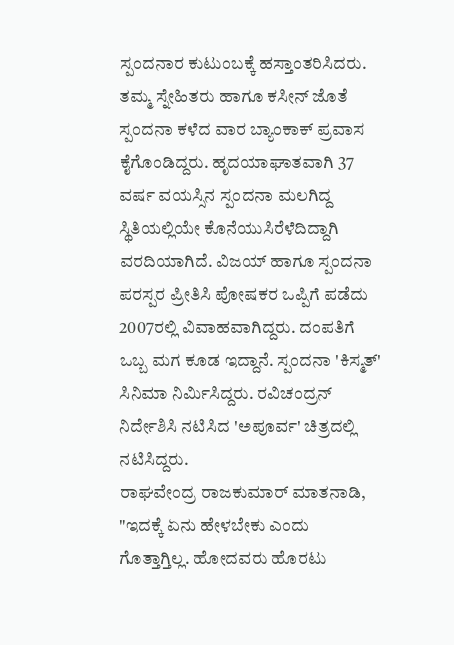ಸ್ಪಂದನಾರ ಕುಟುಂಬಕ್ಕೆ ಹಸ್ತಾಂತರಿಸಿದರು.
ತಮ್ಮ ಸ್ನೇಹಿತರು ಹಾಗೂ ಕಸೀನ್ ಜೊತೆ ಸ್ಪಂದನಾ ಕಳೆದ ವಾರ ಬ್ಯಾಂಕಾಕ್ ಪ್ರವಾಸ ಕೈಗೊಂಡಿದ್ದರು. ಹೃದಯಾಘಾತವಾಗಿ 37 ವರ್ಷ ವಯಸ್ಸಿನ ಸ್ಪಂದನಾ ಮಲಗಿದ್ದ ಸ್ಥಿತಿಯಲ್ಲಿಯೇ ಕೊನೆಯುಸಿರೆಳೆದಿದ್ದಾಗಿ ವರದಿಯಾಗಿದೆ. ವಿಜಯ್ ಹಾಗೂ ಸ್ಪಂದನಾ ಪರಸ್ಪರ ಪ್ರೀತಿಸಿ ಪೋಷಕರ ಒಪ್ಪಿಗೆ ಪಡೆದು 2007ರಲ್ಲಿ ವಿವಾಹವಾಗಿದ್ದರು. ದಂಪತಿಗೆ ಒಬ್ಬ ಮಗ ಕೂಡ ಇದ್ದಾನೆ. ಸ್ಪಂದನಾ 'ಕಿಸ್ಮತ್' ಸಿನಿಮಾ ನಿರ್ಮಿಸಿದ್ದರು. ರವಿಚಂದ್ರನ್ ನಿರ್ದೇಶಿಸಿ ನಟಿಸಿದ 'ಅಪೂರ್ವ' ಚಿತ್ರದಲ್ಲಿ ನಟಿಸಿದ್ದರು.
ರಾಘವೇಂದ್ರ ರಾಜಕುಮಾರ್ ಮಾತನಾಡಿ, "ಇದಕ್ಕೆ ಏನು ಹೇಳಬೇಕು ಎಂದು ಗೊತ್ತಾಗ್ತಿಲ್ಲ. ಹೋದವರು ಹೊರಟು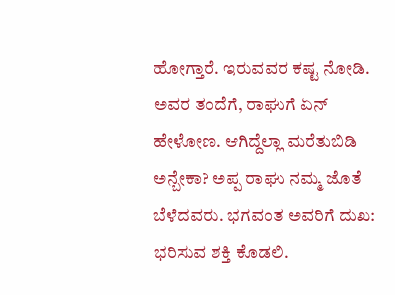ಹೋಗ್ತಾರೆ. ಇರುವವರ ಕಷ್ಟ ನೋಡಿ. ಅವರ ತಂದೆಗೆ, ರಾಘುಗೆ ಏನ್ ಹೇಳೋಣ. ಆಗಿದ್ದೆಲ್ಲಾ ಮರೆತುಬಿಡಿ ಅನ್ಬೇಕಾ? ಅಪ್ಪ ರಾಘು ನಮ್ಮ ಜೊತೆ ಬೆಳೆದವರು. ಭಗವಂತ ಅವರಿಗೆ ದುಖ: ಭರಿಸುವ ಶಕ್ತಿ ಕೊಡಲಿ.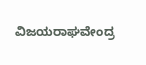ವಿಜಯರಾಘವೇಂದ್ರ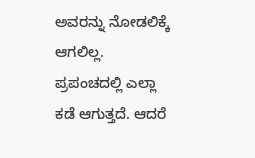ಅವರನ್ನು ನೋಡಲಿಕ್ಕೆ ಆಗಲಿಲ್ಲ. ಪ್ರಪಂಚದಲ್ಲಿ ಎಲ್ಲಾ ಕಡೆ ಆಗುತ್ತದೆ. ಆದರೆ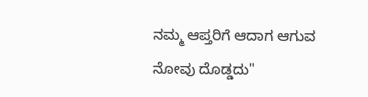ನಮ್ಮ ಆಪ್ತರಿಗೆ ಆದಾಗ ಆಗುವ ನೋವು ದೊಡ್ಡದು"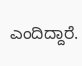ಎಂದಿದ್ದಾರೆ.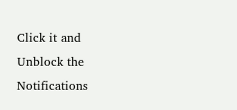Click it and Unblock the Notifications